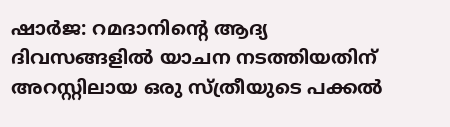ഷാർജ: റമദാനിന്റെ ആദ്യ ദിവസങ്ങളിൽ യാചന നടത്തിയതിന് അറസ്റ്റിലായ ഒരു സ്ത്രീയുടെ പക്കൽ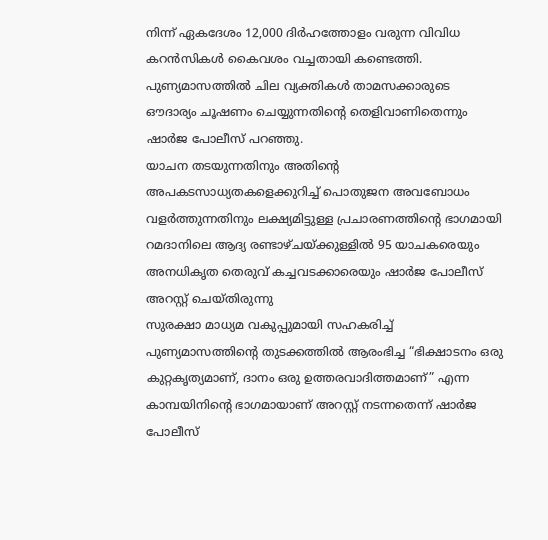നിന്ന് ഏകദേശം 12,000 ദിർഹത്തോളം വരുന്ന വിവിധ കറൻസികൾ കൈവശം വച്ചതായി കണ്ടെത്തി. പുണ്യമാസത്തിൽ ചില വ്യക്തികൾ താമസക്കാരുടെ ഔദാര്യം ചൂഷണം ചെയ്യുന്നതിന്റെ തെളിവാണിതെന്നും ഷാർജ പോലീസ് പറഞ്ഞു.
യാചന തടയുന്നതിനും അതിന്റെ അപകടസാധ്യതകളെക്കുറിച്ച് പൊതുജന അവബോധം വളർത്തുന്നതിനും ലക്ഷ്യമിട്ടുള്ള പ്രചാരണത്തിന്റെ ഭാഗമായി റമദാനിലെ ആദ്യ രണ്ടാഴ്ചയ്ക്കുള്ളിൽ 95 യാചകരെയും അനധികൃത തെരുവ് കച്ചവടക്കാരെയും ഷാർജ പോലീസ് അറസ്റ്റ് ചെയ്തിരുന്നു
സുരക്ഷാ മാധ്യമ വകുപ്പുമായി സഹകരിച്ച് പുണ്യമാസത്തിന്റെ തുടക്കത്തിൽ ആരംഭിച്ച “ഭിക്ഷാടനം ഒരു കുറ്റകൃത്യമാണ്, ദാനം ഒരു ഉത്തരവാദിത്തമാണ്” എന്ന കാമ്പയിനിന്റെ ഭാഗമായാണ് അറസ്റ്റ് നടന്നതെന്ന് ഷാർജ പോലീസ്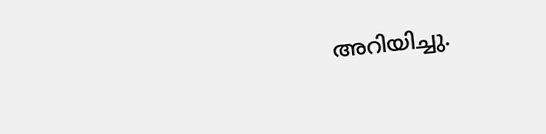അറിയിച്ചു.